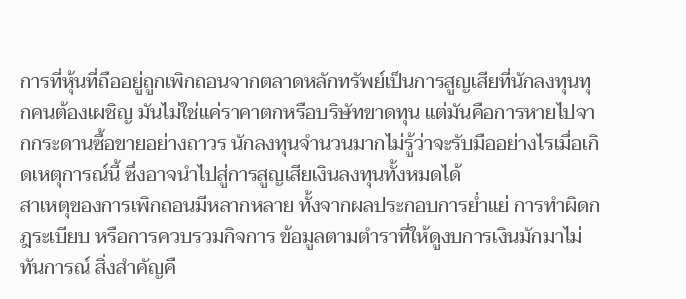การที่หุ้นที่ถืออยู่ถูกเพิกถอนจากตลาดหลักทรัพย์เป็นการสูญเสียที่นักลงทุนทุกคนต้องเผชิญ มันไม่ใช่แค่ราคาตกหรือบริษัทขาดทุน แต่มันคือการหายไปจากกระดานซื้อขายอย่างถาวร นักลงทุนจำนวนมากไม่รู้ว่าจะรับมืออย่างไรเมื่อเกิดเหตุการณ์นี้ ซึ่งอาจนำไปสู่การสูญเสียเงินลงทุนทั้งหมดได้
สาเหตุของการเพิกถอนมีหลากหลาย ทั้งจากผลประกอบการย่ำแย่ การทำผิดกฎระเบียบ หรือการควบรวมกิจการ ข้อมูลตามตำราที่ให้ดูงบการเงินมักมาไม่ทันการณ์ สิ่งสำคัญคื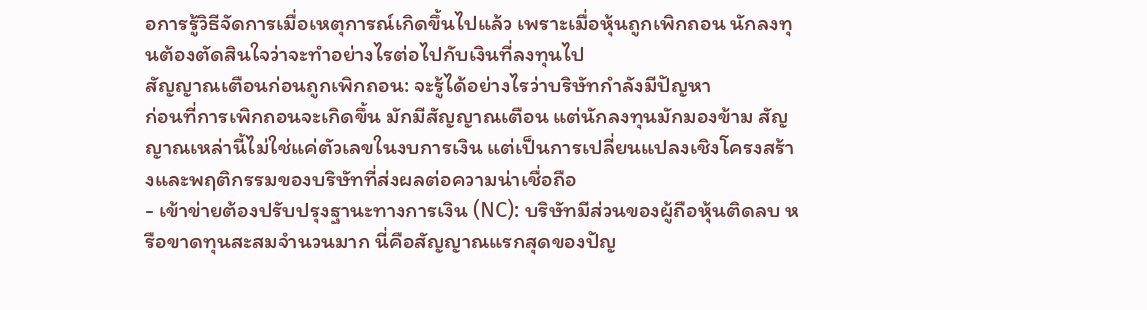อการรู้วิธีจัดการเมื่อเหตุการณ์เกิดขึ้นไปแล้ว เพราะเมื่อหุ้นถูกเพิกถอน นักลงทุนต้องตัดสินใจว่าจะทำอย่างไรต่อไปกับเงินที่ลงทุนไป
สัญญาณเตือนก่อนถูกเพิกถอน: จะรู้ได้อย่างไรว่าบริษัทกำลังมีปัญหา
ก่อนที่การเพิกถอนจะเกิดขึ้น มักมีสัญญาณเตือน แต่นักลงทุนมักมองข้าม สัญญาณเหล่านี้ไม่ใช่แค่ตัวเลขในงบการเงิน แต่เป็นการเปลี่ยนแปลงเชิงโครงสร้างและพฤติกรรมของบริษัทที่ส่งผลต่อความน่าเชื่อถือ
- เข้าข่ายต้องปรับปรุงฐานะทางการเงิน (NC): บริษัทมีส่วนของผู้ถือหุ้นติดลบ หรือขาดทุนสะสมจำนวนมาก นี่คือสัญญาณแรกสุดของปัญ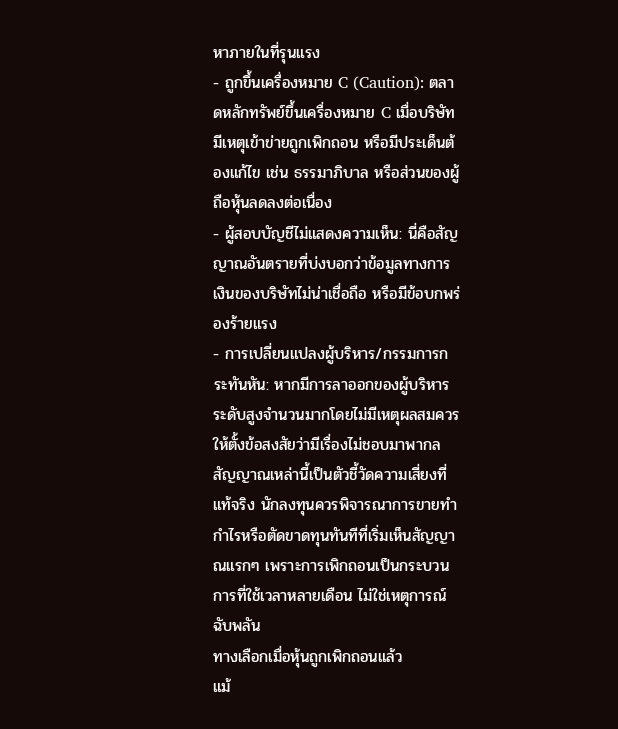หาภายในที่รุนแรง
- ถูกขึ้นเครื่องหมาย C (Caution): ตลาดหลักทรัพย์ขึ้นเครื่องหมาย C เมื่อบริษัทมีเหตุเข้าข่ายถูกเพิกถอน หรือมีประเด็นต้องแก้ไข เช่น ธรรมาภิบาล หรือส่วนของผู้ถือหุ้นลดลงต่อเนื่อง
- ผู้สอบบัญชีไม่แสดงความเห็น: นี่คือสัญญาณอันตรายที่บ่งบอกว่าข้อมูลทางการเงินของบริษัทไม่น่าเชื่อถือ หรือมีข้อบกพร่องร้ายแรง
- การเปลี่ยนแปลงผู้บริหาร/กรรมการกระทันหัน: หากมีการลาออกของผู้บริหารระดับสูงจำนวนมากโดยไม่มีเหตุผลสมควร ให้ตั้งข้อสงสัยว่ามีเรื่องไม่ชอบมาพากล
สัญญาณเหล่านี้เป็นตัวชี้วัดความเสี่ยงที่แท้จริง นักลงทุนควรพิจารณาการขายทำกำไรหรือตัดขาดทุนทันทีที่เริ่มเห็นสัญญาณแรกๆ เพราะการเพิกถอนเป็นกระบวนการที่ใช้เวลาหลายเดือน ไม่ใช่เหตุการณ์ฉับพลัน
ทางเลือกเมื่อหุ้นถูกเพิกถอนแล้ว
แม้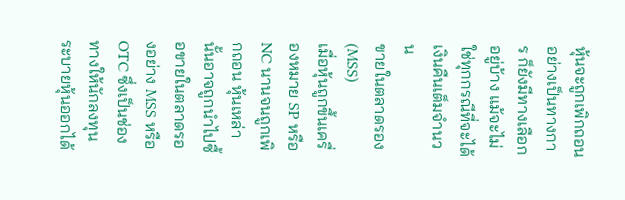หุ้นจะถูกเพิกถอนอย่างเป็นทางการ ก็ยังมีทางเลือกอยู่บ้าง แม้จะไม่ใช่ทุกกรณีที่จะได้เงินคืนเต็มจำนวน
ขายในตลาดรอง (MSS)
เมื่อหุ้นถูกขึ้นเครื่องหมาย SP หรือ NC นานจนถูกเพิกถอน หุ้นเหล่านั้นอาจถูกนำไปซื้อขายในตลาดรองอย่าง MSS หรือ OTC ซึ่งเป็นช่องทางให้นักลงทุนระบายหุ้นออกได้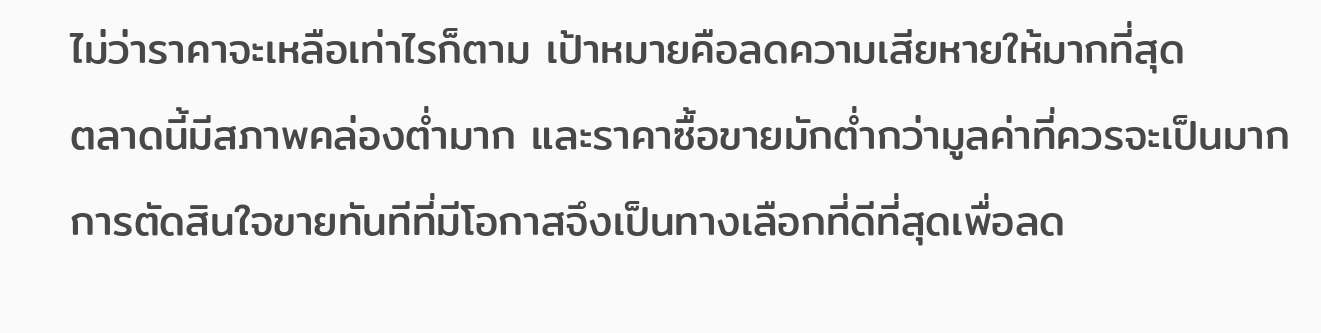ไม่ว่าราคาจะเหลือเท่าไรก็ตาม เป้าหมายคือลดความเสียหายให้มากที่สุด
ตลาดนี้มีสภาพคล่องต่ำมาก และราคาซื้อขายมักต่ำกว่ามูลค่าที่ควรจะเป็นมาก การตัดสินใจขายทันทีที่มีโอกาสจึงเป็นทางเลือกที่ดีที่สุดเพื่อลด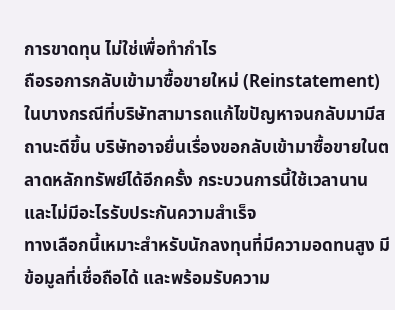การขาดทุน ไม่ใช่เพื่อทำกำไร
ถือรอการกลับเข้ามาซื้อขายใหม่ (Reinstatement)
ในบางกรณีที่บริษัทสามารถแก้ไขปัญหาจนกลับมามีสถานะดีขึ้น บริษัทอาจยื่นเรื่องขอกลับเข้ามาซื้อขายในตลาดหลักทรัพย์ได้อีกครั้ง กระบวนการนี้ใช้เวลานานและไม่มีอะไรรับประกันความสำเร็จ
ทางเลือกนี้เหมาะสำหรับนักลงทุนที่มีความอดทนสูง มีข้อมูลที่เชื่อถือได้ และพร้อมรับความ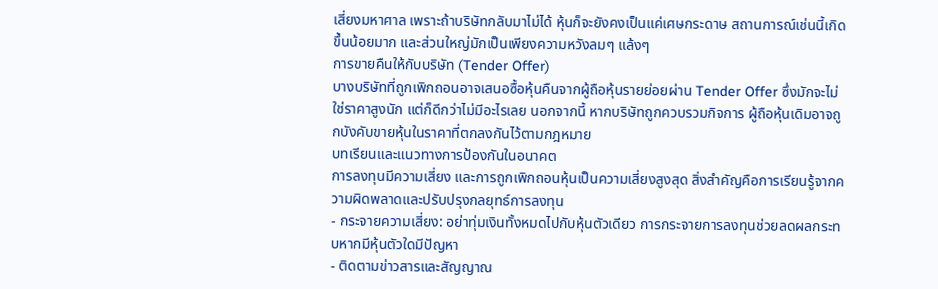เสี่ยงมหาศาล เพราะถ้าบริษัทกลับมาไม่ได้ หุ้นก็จะยังคงเป็นแค่เศษกระดาษ สถานการณ์เช่นนี้เกิดขึ้นน้อยมาก และส่วนใหญ่มักเป็นเพียงความหวังลมๆ แล้งๆ
การขายคืนให้กับบริษัท (Tender Offer)
บางบริษัทที่ถูกเพิกถอนอาจเสนอซื้อหุ้นคืนจากผู้ถือหุ้นรายย่อยผ่าน Tender Offer ซึ่งมักจะไม่ใช่ราคาสูงนัก แต่ก็ดีกว่าไม่มีอะไรเลย นอกจากนี้ หากบริษัทถูกควบรวมกิจการ ผู้ถือหุ้นเดิมอาจถูกบังคับขายหุ้นในราคาที่ตกลงกันไว้ตามกฎหมาย
บทเรียนและแนวทางการป้องกันในอนาคต
การลงทุนมีความเสี่ยง และการถูกเพิกถอนหุ้นเป็นความเสี่ยงสูงสุด สิ่งสำคัญคือการเรียนรู้จากความผิดพลาดและปรับปรุงกลยุทธ์การลงทุน
- กระจายความเสี่ยง: อย่าทุ่มเงินทั้งหมดไปกับหุ้นตัวเดียว การกระจายการลงทุนช่วยลดผลกระทบหากมีหุ้นตัวใดมีปัญหา
- ติดตามข่าวสารและสัญญาณ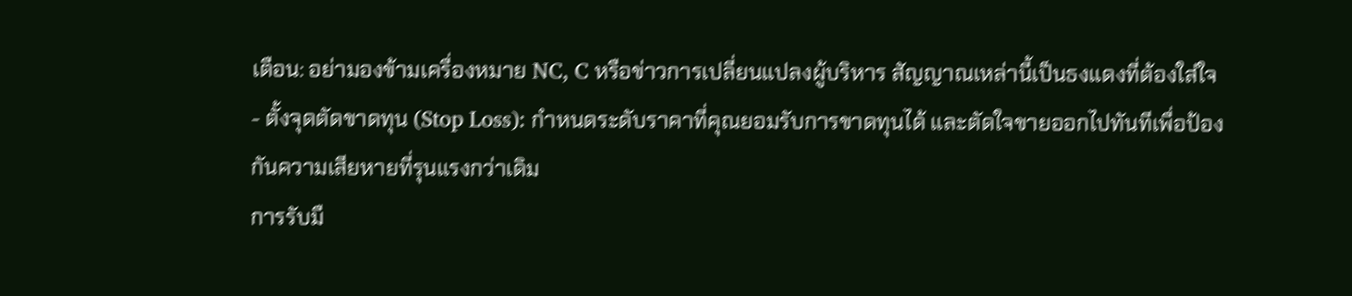เตือน: อย่ามองข้ามเครื่องหมาย NC, C หรือข่าวการเปลี่ยนแปลงผู้บริหาร สัญญาณเหล่านี้เป็นธงแดงที่ต้องใส่ใจ
- ตั้งจุดตัดขาดทุน (Stop Loss): กำหนดระดับราคาที่คุณยอมรับการขาดทุนได้ และตัดใจขายออกไปทันทีเพื่อป้องกันความเสียหายที่รุนแรงกว่าเดิม
การรับมื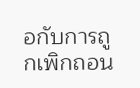อกับการถูกเพิกถอน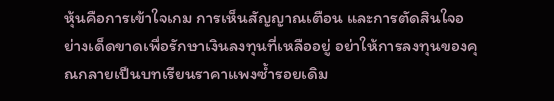หุ้นคือการเข้าใจเกม การเห็นสัญญาณเตือน และการตัดสินใจอย่างเด็ดขาดเพื่อรักษาเงินลงทุนที่เหลืออยู่ อย่าให้การลงทุนของคุณกลายเป็นบทเรียนราคาแพงซ้ำรอยเดิม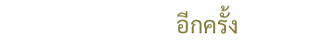อีกครั้ง